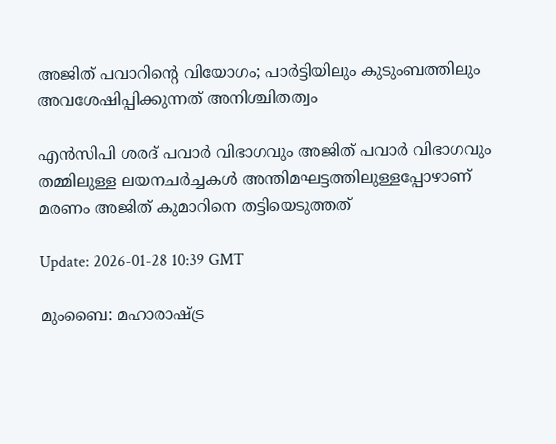അജിത് പവാറിൻ്റെ വിയോഗം; പാർട്ടിയിലും കുടുംബത്തിലും അവശേഷിപ്പിക്കുന്നത് അനിശ്ചിതത്വം

എൻസിപി ശരദ് പവാർ വിഭാഗവും അജിത് പവാർ വിഭാഗവും തമ്മിലുള്ള ലയനചർച്ചകൾ അന്തിമഘട്ടത്തിലുള്ളപ്പോഴാണ് മരണം അജിത് കുമാറിനെ തട്ടിയെടുത്തത്

Update: 2026-01-28 10:39 GMT

മുംബൈ: മഹാരാഷ്ട്ര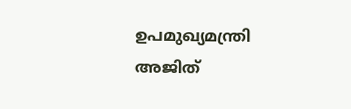ഉപമുഖ്യമന്ത്രി അജിത്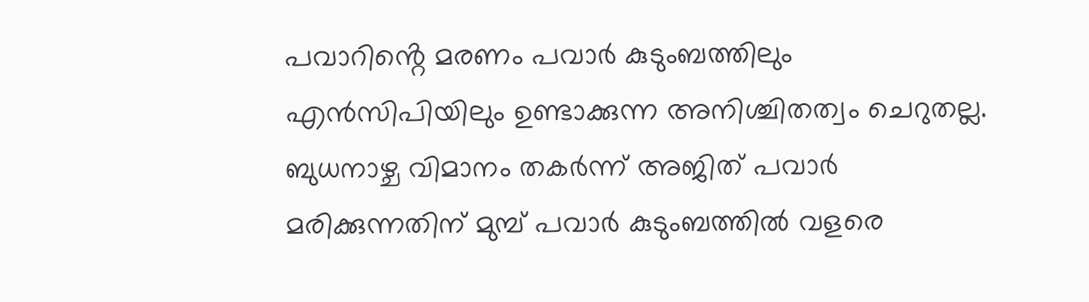പവാറിൻ്റെ മരണം പവാർ കുടുംബത്തിലും എൻസിപിയിലും ഉണ്ടാക്കുന്ന അനിശ്ചിതത്വം ചെറുതല്ല. ബുധനാഴ്ച വിമാനം തകർന്ന് അജിത് പവാർ മരിക്കുന്നതിന് മുമ്പ് പവാർ കുടുംബത്തിൽ വളരെ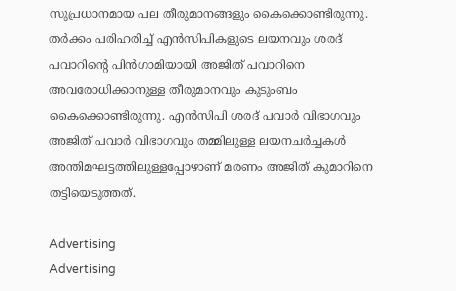സുപ്രധാനമായ പല തീരുമാനങ്ങളും കൈക്കൊണ്ടിരുന്നു. തർക്കം പരിഹരിച്ച് എൻസിപികളുടെ ലയനവും ശരദ് പവാറിൻ്റെ പിൻഗാമിയായി അജിത് പവാറിനെ അവരോധിക്കാനുള്ള തീരുമാനവും കുടുംബം കൈക്കൊണ്ടിരുന്നു. എൻസിപി ശരദ് പവാർ വിഭാഗവും അജിത് പവാർ വിഭാഗവും തമ്മിലുള്ള ലയനചർച്ചകൾ അന്തിമഘട്ടത്തിലുള്ളപ്പോഴാണ് മരണം അജിത് കുമാറിനെ തട്ടിയെടുത്തത്.

Advertising
Advertising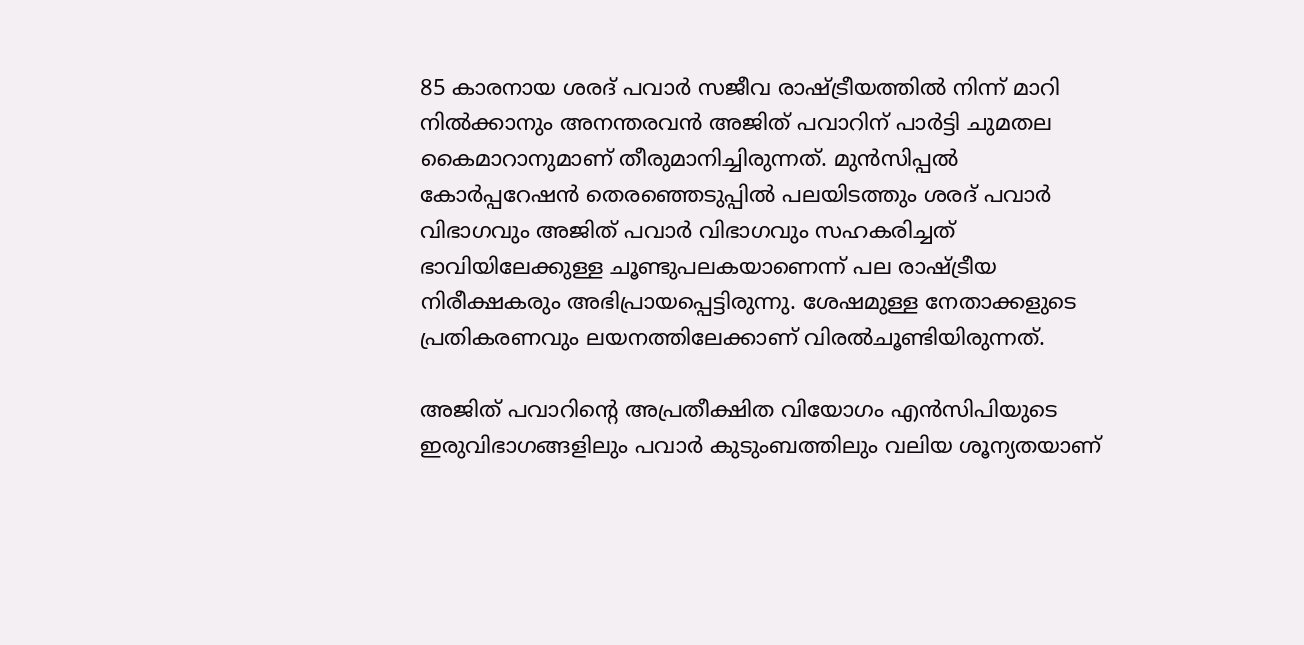85 കാരനായ ശരദ് പവാർ സജീവ രാഷ്ട്രീയത്തിൽ നിന്ന് മാറി നിൽക്കാനും അനന്തരവൻ അജിത് പവാറിന് പാർട്ടി ചുമതല കൈമാറാനുമാണ് തീരുമാനിച്ചിരുന്നത്. മുൻസിപ്പൽ കോർപ്പറേഷൻ തെരഞ്ഞെടുപ്പിൽ പലയിടത്തും ശരദ് പവാർ വിഭാഗവും അജിത് പവാർ വിഭാഗവും സഹകരിച്ചത് ഭാവിയിലേക്കുള്ള ചൂണ്ടുപലകയാണെന്ന് പല രാഷ്ട്രീയ നിരീക്ഷകരും അഭിപ്രായപ്പെട്ടിരുന്നു. ശേഷമുള്ള നേതാക്കളുടെ പ്രതികരണവും ലയനത്തിലേക്കാണ് വിരൽചൂണ്ടിയിരുന്നത്.

അജിത് പവാറിൻ്റെ അപ്രതീക്ഷിത വിയോഗം എൻസിപിയുടെ ഇരുവിഭാഗങ്ങളിലും പവാർ കുടുംബത്തിലും വലിയ ശൂന്യതയാണ്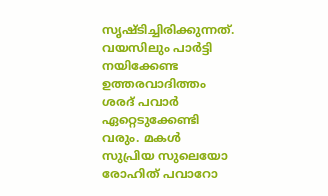സൃഷ്ടിച്ചിരിക്കുന്നത്. വയസിലും പാർട്ടി നയിക്കേണ്ട ഉത്തരവാദിത്തം ശരദ് പവാർ ഏറ്റെടുക്കേണ്ടി വരും. മകൾ സുപ്രിയ സുലെയോ രോഹിത് പവാറോ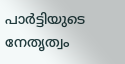പാർട്ടിയുടെ നേതൃത്വം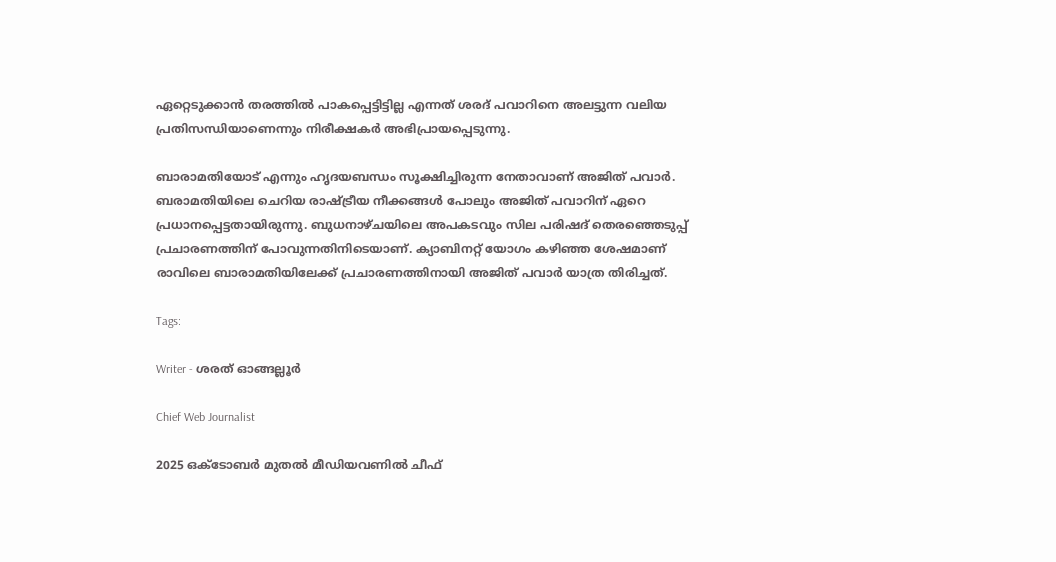ഏറ്റെടുക്കാൻ തരത്തിൽ പാകപ്പെട്ടിട്ടില്ല എന്നത് ശരദ് പവാറിനെ അലട്ടുന്ന വലിയ പ്രതിസന്ധിയാണെന്നും നിരീക്ഷകർ അഭിപ്രായപ്പെടുന്നു.

ബാരാമതിയോട് എന്നും ഹൃദയബന്ധം സൂക്ഷിച്ചിരുന്ന നേതാവാണ് അജിത് പവാർ. ബരാമതിയിലെ ചെറിയ രാഷ്ട്രീയ നീക്കങ്ങൾ പോലും അജിത് പവാറിന് ഏറെ പ്രധാനപ്പെട്ടതായിരുന്നു. ബുധനാഴ്ചയിലെ അപകടവും സില പരിഷദ് തെരഞ്ഞെടുപ്പ് പ്രചാരണത്തിന് പോവുന്നതിനിടെയാണ്. ക്യാബിനറ്റ് യോഗം കഴിഞ്ഞ ശേഷമാണ് രാവിലെ ബാരാമതിയിലേക്ക് പ്രചാരണത്തിനായി അജിത് പവാർ യാത്ര തിരിച്ചത്.

Tags:

Writer - ശരത് ഓങ്ങല്ലൂർ

Chief Web Journalist

2025 ഒക്ടോബർ മുതൽ മീ‍ഡിയവണിൽ ചീഫ്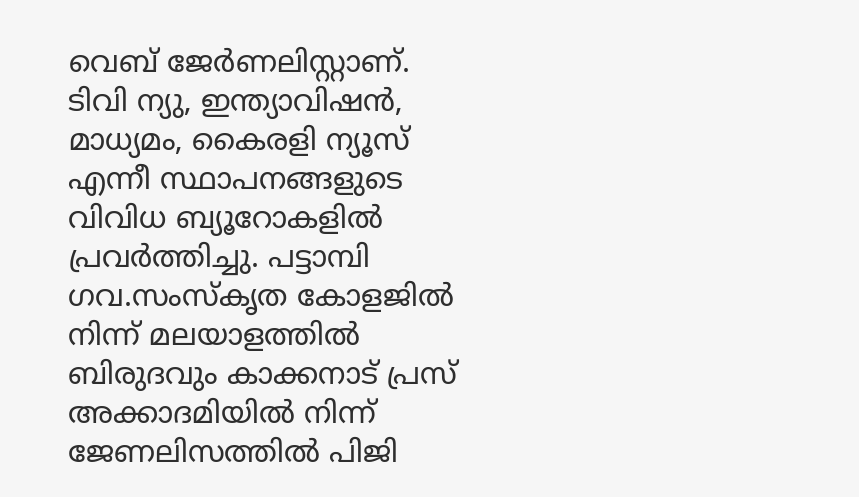വെബ് ജേർണലിസ്റ്റാണ്. ടിവി ന്യു, ഇന്ത്യാവിഷൻ, മാധ്യമം, കൈരളി ന്യൂസ് എന്നീ സ്ഥാപനങ്ങളുടെ വിവിധ ബ്യൂറോകളിൽ പ്രവർത്തിച്ചു. പട്ടാമ്പി ഗവ.സംസ്കൃത കോളജിൽ നിന്ന് മലയാളത്തിൽ ബിരുദവും കാക്കനാട് പ്രസ് അക്കാദമിയിൽ നിന്ന് ജേണലിസത്തിൽ പിജി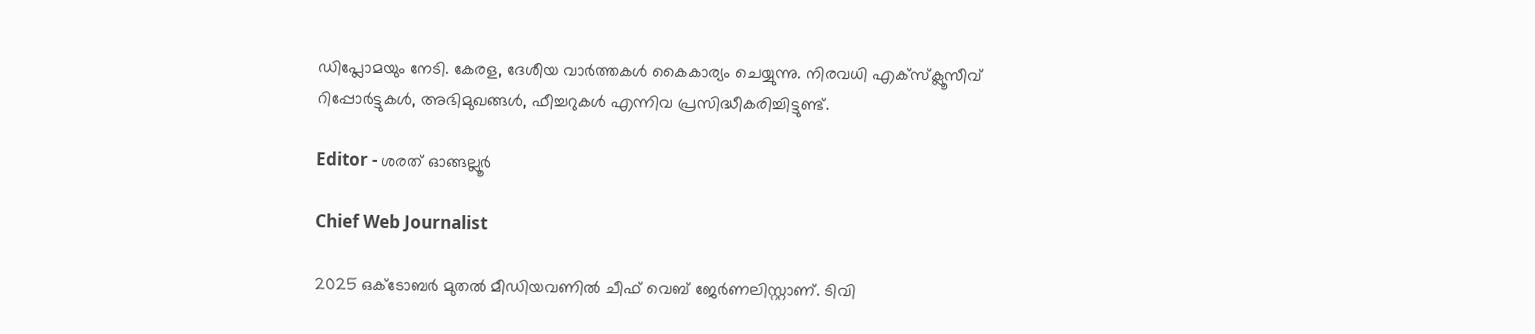ഡിപ്ലോമയും നേടി. കേരള, ദേശീയ വാർത്തകൾ കൈകാര്യം ചെയ്യുന്നു. നിരവധി എക്സ്ക്ലൂസീവ് റിപ്പോർട്ടുകൾ, അഭിമുഖങ്ങള്‍, ഫീച്ചറുകള്‍ എന്നിവ പ്രസിദ്ധീകരിച്ചിട്ടുണ്ട്.

Editor - ശരത് ഓങ്ങല്ലൂർ

Chief Web Journalist

2025 ഒക്ടോബർ മുതൽ മീ‍ഡിയവണിൽ ചീഫ് വെബ് ജേർണലിസ്റ്റാണ്. ടിവി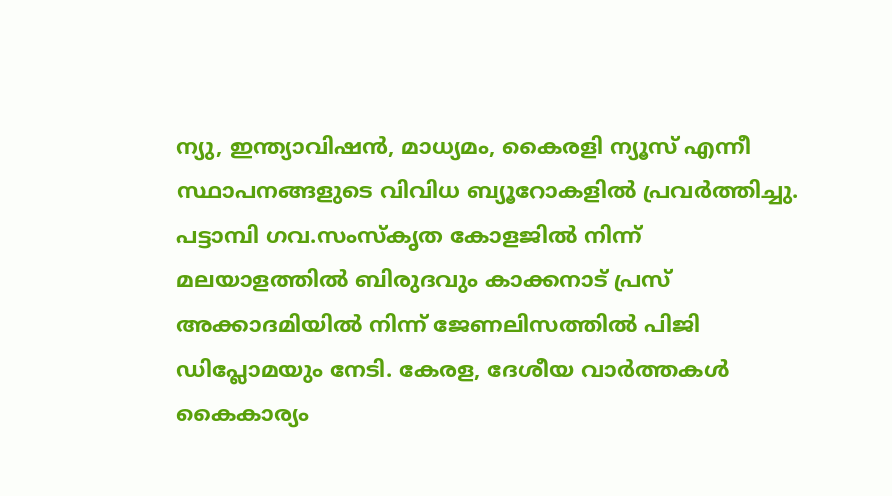ന്യു, ഇന്ത്യാവിഷൻ, മാധ്യമം, കൈരളി ന്യൂസ് എന്നീ സ്ഥാപനങ്ങളുടെ വിവിധ ബ്യൂറോകളിൽ പ്രവർത്തിച്ചു. പട്ടാമ്പി ഗവ.സംസ്കൃത കോളജിൽ നിന്ന് മലയാളത്തിൽ ബിരുദവും കാക്കനാട് പ്രസ് അക്കാദമിയിൽ നിന്ന് ജേണലിസത്തിൽ പിജി ഡിപ്ലോമയും നേടി. കേരള, ദേശീയ വാർത്തകൾ കൈകാര്യം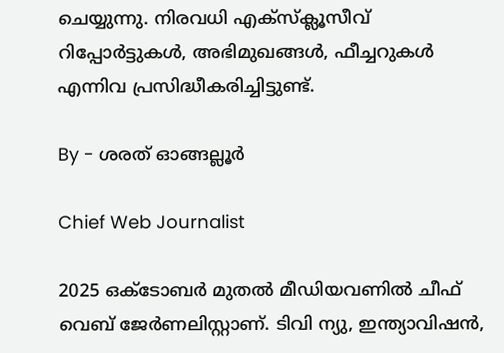ചെയ്യുന്നു. നിരവധി എക്സ്ക്ലൂസീവ് റിപ്പോർട്ടുകൾ, അഭിമുഖങ്ങള്‍, ഫീച്ചറുകള്‍ എന്നിവ പ്രസിദ്ധീകരിച്ചിട്ടുണ്ട്.

By - ശരത് ഓങ്ങല്ലൂർ

Chief Web Journalist

2025 ഒക്ടോബർ മുതൽ മീ‍ഡിയവണിൽ ചീഫ് വെബ് ജേർണലിസ്റ്റാണ്. ടിവി ന്യു, ഇന്ത്യാവിഷൻ,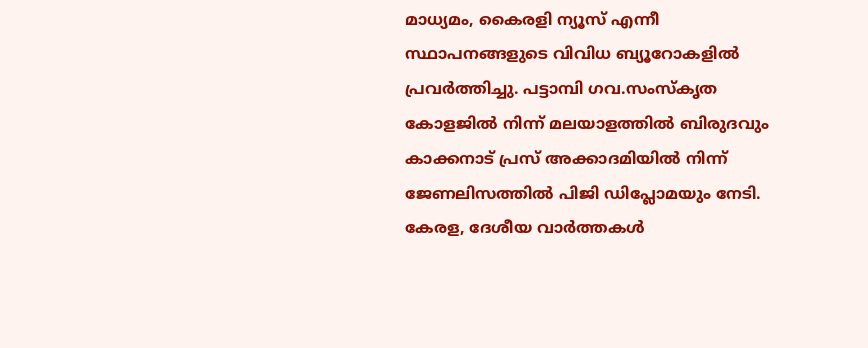മാധ്യമം, കൈരളി ന്യൂസ് എന്നീ സ്ഥാപനങ്ങളുടെ വിവിധ ബ്യൂറോകളിൽ പ്രവർത്തിച്ചു. പട്ടാമ്പി ഗവ.സംസ്കൃത കോളജിൽ നിന്ന് മലയാളത്തിൽ ബിരുദവും കാക്കനാട് പ്രസ് അക്കാദമിയിൽ നിന്ന് ജേണലിസത്തിൽ പിജി ഡിപ്ലോമയും നേടി. കേരള, ദേശീയ വാർത്തകൾ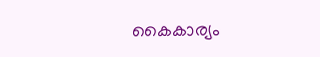കൈകാര്യം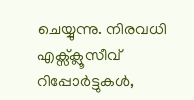ചെയ്യുന്നു. നിരവധി എക്സ്ക്ലൂസീവ് റിപ്പോർട്ടുകൾ,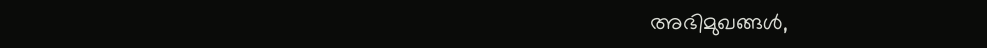അഭിമുഖങ്ങള്‍,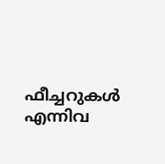ഫീച്ചറുകള്‍ എന്നിവ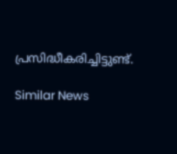പ്രസിദ്ധീകരിച്ചിട്ടുണ്ട്.

Similar News